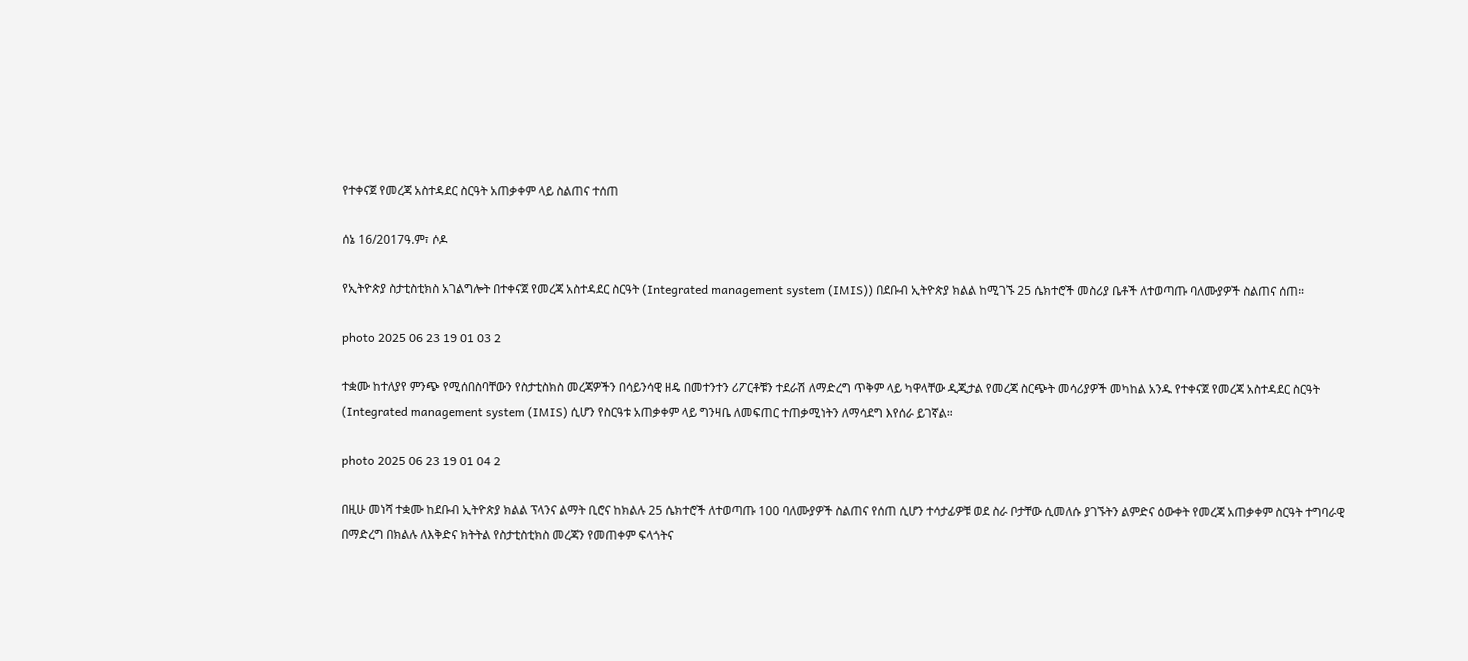የተቀናጀ የመረጃ አስተዳደር ስርዓት አጠቃቀም ላይ ስልጠና ተሰጠ

ሰኔ 16/2017ዓ.ም፣ ሶዶ

የኢትዮጵያ ስታቲስቲክስ አገልግሎት በተቀናጀ የመረጃ አስተዳደር ስርዓት (Integrated management system (IMIS)) በደቡብ ኢትዮጵያ ክልል ከሚገኙ 25 ሴክተሮች መስሪያ ቤቶች ለተወጣጡ ባለሙያዎች ስልጠና ሰጠ።

photo 2025 06 23 19 01 03 2

ተቋሙ ከተለያየ ምንጭ የሚሰበስባቸውን የስታቲስክስ መረጃዎችን በሳይንሳዊ ዘዴ በመተንተን ሪፖርቶቹን ተደራሽ ለማድረግ ጥቅም ላይ ካዋላቸው ዲጂታል የመረጃ ስርጭት መሳሪያዎች መካከል አንዱ የተቀናጀ የመረጃ አስተዳደር ስርዓት (Integrated management system (IMIS) ሲሆን የስርዓቱ አጠቃቀም ላይ ግንዛቤ ለመፍጠር ተጠቃሚነትን ለማሳደግ እየሰራ ይገኛል።

photo 2025 06 23 19 01 04 2

በዚሁ መነሻ ተቋሙ ከደቡብ ኢትዮጵያ ክልል ፕላንና ልማት ቢሮና ከክልሉ 25 ሴክተሮች ለተወጣጡ 100 ባለሙያዎች ስልጠና የሰጠ ሲሆን ተሳታፊዎቹ ወደ ስራ ቦታቸው ሲመለሱ ያገኙትን ልምድና ዕውቀት የመረጃ አጠቃቀም ስርዓት ተግባራዊ በማድረግ በክልሉ ለእቅድና ክትትል የስታቲስቲክስ መረጃን የመጠቀም ፍላጎትና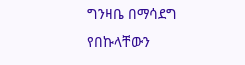ግንዛቤ በማሳደግ የበኩላቸውን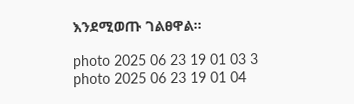እንደሚወጡ ገልፀዋል።

photo 2025 06 23 19 01 03 3
photo 2025 06 23 19 01 04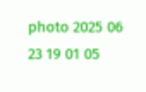photo 2025 06 23 19 01 05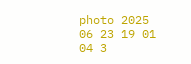photo 2025 06 23 19 01 04 3